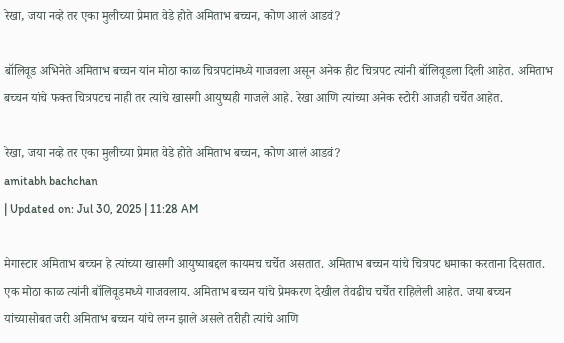रेखा, जया नव्हे तर एका मुलीच्या प्रेमात वेडे होते अमिताभ बच्चन, कोण आलं आडवं?

बॉलिवूड अभिनेते अमिताभ बच्चन यांन मोठा काळ चित्रपटांमध्ये गाजवला असून अनेक हीट चित्रपट त्यांनी बॉलिवूडला दिली आहेत. अमिताभ बच्चन यांचे फक्त चित्रपटच नाही तर त्यांचे खासगी आयुष्यही गाजले आहे. रेखा आणि त्यांच्या अनेक स्टोरी आजही चर्चेत आहेत.

रेखा, जया नव्हे तर एका मुलीच्या प्रेमात वेडे होते अमिताभ बच्चन, कोण आलं आडवं?
amitabh bachchan
| Updated on: Jul 30, 2025 | 11:28 AM

मेगास्टार अमिताभ बच्चन हे त्यांच्या खासगी आयुष्याबद्दल कायमच चर्चेत असतात. अमिताभ बच्चन यांचे चित्रपट धमाका करताना दिसतात. एक मोठा काळ त्यांनी बॉलिवूडमध्ये गाजवलाय. अमिताभ बच्चन यांचे प्रेमकरण देखील तेवढीच चर्चेत राहिलेली आहेत. जया बच्चन यांच्यासोबत जरी अमिताभ बच्चन यांचे लग्न झाले असले तरीही त्यांचे आणि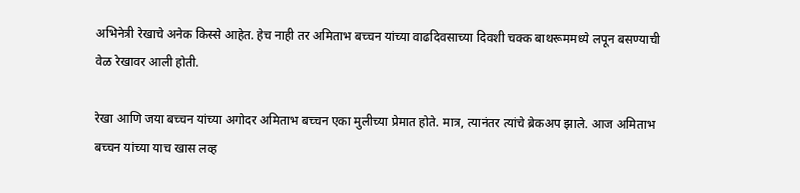अभिनेत्री रेखाचे अनेक किस्से आहेत. हेच नाही तर अमिताभ बच्चन यांच्या वाढदिवसाच्या दिवशी चक्क बाथरूममध्ये लपून बसण्याची वेळ रेखावर आली होती.

रेखा आणि जया बच्चन यांच्या अगोदर अमिताभ बच्चन एका मुलीच्या प्रेमात होते. मात्र, त्यानंतर त्यांचे ब्रेकअप झाले. आज अमिताभ बच्चन यांच्या याच खास लव्ह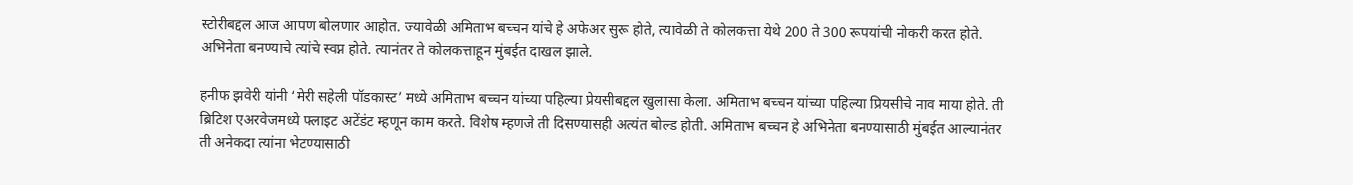स्टोरीबद्दल आज आपण बोलणार आहोत. ज्यावेळी अमिताभ बच्चन यांचे हे अफेअर सुरू होते, त्यावेळी ते कोलकत्ता येथे 200 ते 300 रूपयांची नोकरी करत होते. अभिनेता बनण्याचे त्यांचे स्वप्न होते. त्यानंतर ते कोलकत्ताहून मुंबईत दाखल झाले.

हनीफ झवेरी यांनी ‘मेरी सहेली पॉडकास्ट’ मध्ये अमिताभ बच्चन यांच्या पहिल्या प्रेयसीबद्दल खुलासा केला. अमिताभ बच्चन यांच्या पहिल्या प्रियसीचे नाव माया होते. ती ब्रिटिश एअरवेजमध्ये फ्लाइट अटेंडंट म्हणून काम करते. विशेष म्हणजे ती दिसण्यासही अत्यंत बोल्ड होती. अमिताभ बच्चन हे अभिनेता बनण्यासाठी मुंबईत आल्यानंतर ती अनेकदा त्यांना भेटण्यासाठी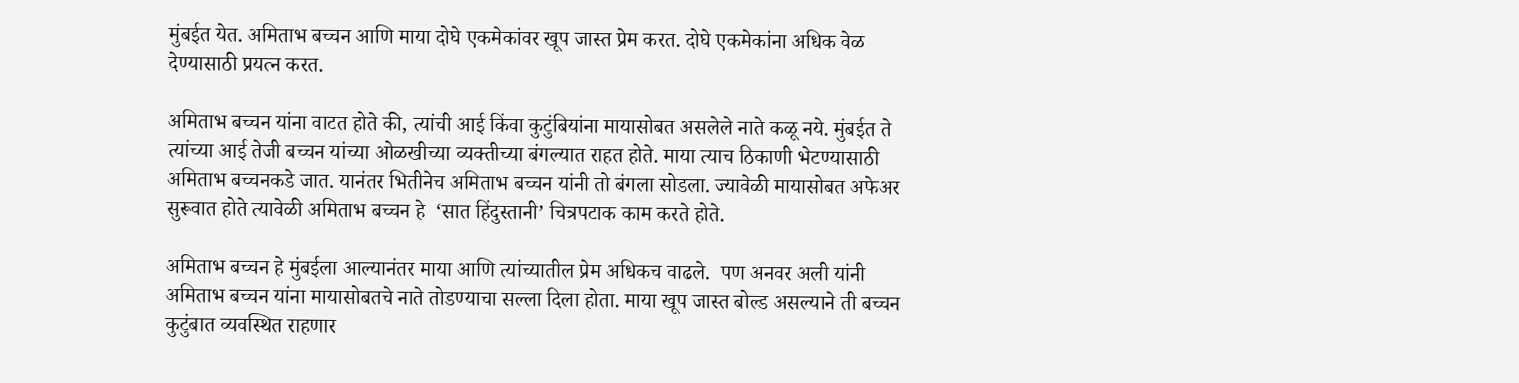मुंबईत येत. अमिताभ बच्चन आणि माया दोघे एकमेकांवर खूप जास्त प्रेम करत. दोघे एकमेकांना अधिक वेळ देण्यासाठी प्रयत्न करत.

अमिताभ बच्चन यांना वाटत होते की, त्यांची आई किंवा कुटुंबियांना मायासोबत असलेले नाते कळू नये. मुंबईत ते त्यांच्या आई तेजी बच्चन यांच्या ओळखीच्या व्यक्तीच्या बंगल्यात राहत होते. माया त्याच ठिकाणी भेटण्यासाठी अमिताभ बच्चनकडे जात. यानंतर भितीनेच अमिताभ बच्चन यांनी तो बंगला सोडला. ज्यावेळी मायासोबत अफेअर सुरूवात होते त्यावेळी अमिताभ बच्चन हे  ‘सात हिंदुस्तानी’ चित्रपटाक काम करते होते.

अमिताभ बच्चन हे मुंबईला आल्यानंतर माया आणि त्यांच्यातील प्रेम अधिकच वाढले.  पण अनवर अली यांनी अमिताभ बच्चन यांना मायासोबतचे नाते तोडण्याचा सल्ला दिला होता. माया खूप जास्त बोल्ड असल्याने ती बच्चन कुटुंबात व्यवस्थित राहणार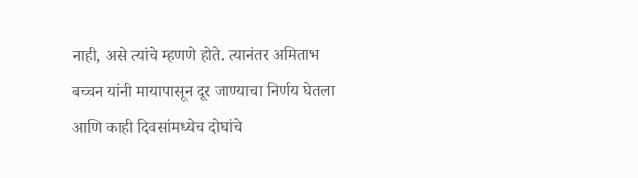नाही, असे त्यांचे म्हणणे होते. त्यानंतर अमिताभ बच्चन यांनी मायापासून दूर जाण्याचा निर्णय घेतला आणि काही दिवसांमध्येच दोघांचे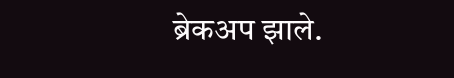ब्रेकअप झाले.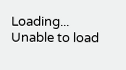Loading...
Unable to load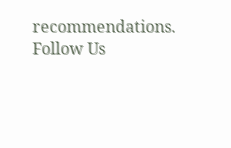recommendations.
Follow Us